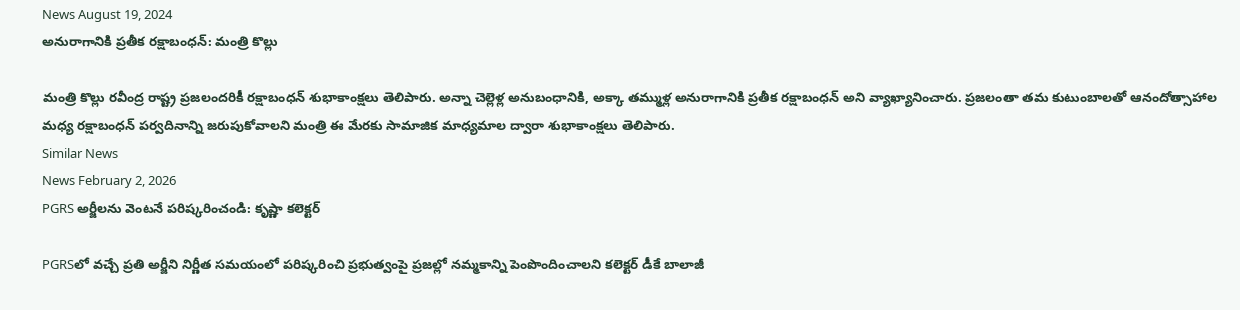News August 19, 2024
అనురాగానికి ప్రతీక రక్షాబంధన్: మంత్రి కొల్లు

మంత్రి కొల్లు రవీంద్ర రాష్ట్ర ప్రజలందరికీ రక్షాబంధన్ శుభాకాంక్షలు తెలిపారు. అన్నా చెల్లెళ్ల అనుబంధానికి, అక్కా తమ్ముళ్ల అనురాగానికి ప్రతీక రక్షాబంధన్ అని వ్యాఖ్యానించారు. ప్రజలంతా తమ కుటుంబాలతో ఆనందోత్సాహాల మధ్య రక్షాబంధన్ పర్వదినాన్ని జరుపుకోవాలని మంత్రి ఈ మేరకు సామాజిక మాధ్యమాల ద్వారా శుభాకాంక్షలు తెలిపారు.
Similar News
News February 2, 2026
PGRS అర్జీలను వెంటనే పరిష్కరించండి: కృష్ణా కలెక్టర్

PGRSలో వచ్చే ప్రతి అర్జీని నిర్ణీత సమయంలో పరిష్కరించి ప్రభుత్వంపై ప్రజల్లో నమ్మకాన్ని పెంపొందించాలని కలెక్టర్ డీకే బాలాజీ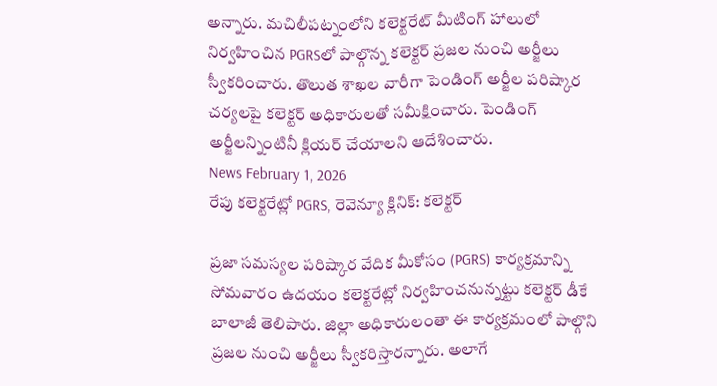అన్నారు. మచిలీపట్నంలోని కలెక్టరేట్ మీటింగ్ హాలులో నిర్వహించిన PGRSలో పాల్గొన్న కలెక్టర్ ప్రజల నుంచి అర్జీలు స్వీకరించారు. తొలుత శాఖల వారీగా పెండింగ్ అర్జీల పరిష్కార చర్యలపై కలెక్టర్ అధికారులతో సమీక్షించారు. పెండింగ్ అర్జీలన్నింటినీ క్లియర్ చేయాలని ఆదేశించారు.
News February 1, 2026
రేపు కలెక్టరేట్లో PGRS, రెవెన్యూ క్లినిక్: కలెక్టర్

ప్రజా సమస్యల పరిష్కార వేదిక మీకోసం (PGRS) కార్యక్రమాన్ని సోమవారం ఉదయం కలెక్టరేట్లో నిర్వహించనున్నట్టు కలెక్టర్ డీకే బాలాజీ తెలిపారు. జిల్లా అధికారులంతా ఈ కార్యక్రమంలో పాల్గొని ప్రజల నుంచి అర్జీలు స్వీకరిస్తారన్నారు. అలాగే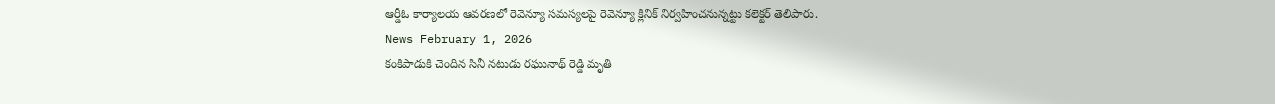ఆర్డీఓ కార్యాలయ ఆవరణలో రెవెన్యూ సమస్యలపై రెవెన్యూ క్లినిక్ నిర్వహించనున్నట్టు కలెక్టర్ తెలిపారు.
News February 1, 2026
కంకిపాడుకి చెందిన సినీ నటుడు రఘునాథ్ రెడ్డి మృతి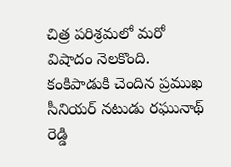చిత్ర పరిశ్రమలో మరో విషాదం నెలకొంది. కంకిపాడుకి చెందిన ప్రముఖ సీనియర్ నటుడు రఘునాథ్ రెడ్డి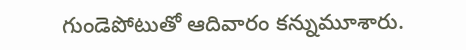గుండెపోటుతో ఆదివారం కన్నుమూశారు.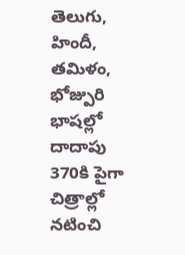తెలుగు, హిందీ, తమిళం, భోజ్పురి భాషల్లో దాదాపు 370కి పైగా చిత్రాల్లో నటించి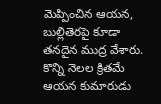మెప్పించిన ఆయన, బుల్లితెరపై కూడా తనదైన ముద్ర వేశారు. కొన్ని నెలల క్రితమే ఆయన కుమారుడు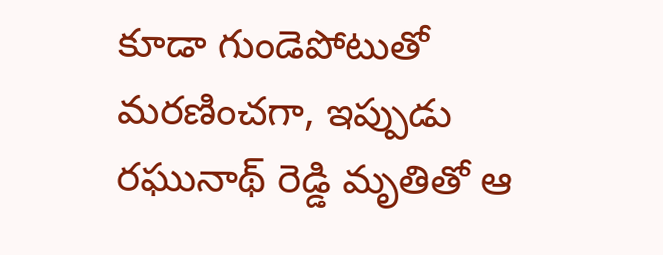కూడా గుండెపోటుతో మరణించగా, ఇప్పుడు రఘునాథ్ రెడ్డి మృతితో ఆ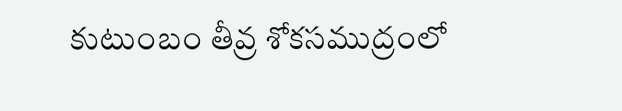కుటుంబం తీవ్ర శోకసముద్రంలో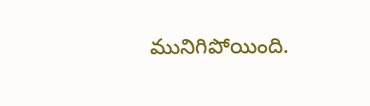మునిగిపోయింది.